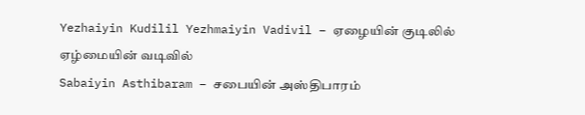Yezhaiyin Kudilil Yezhmaiyin Vadivil – ஏழையின் குடிலில் ஏழ்மையின் வடிவில்
Sabaiyin Asthibaram – சபையின் அஸ்திபாரம்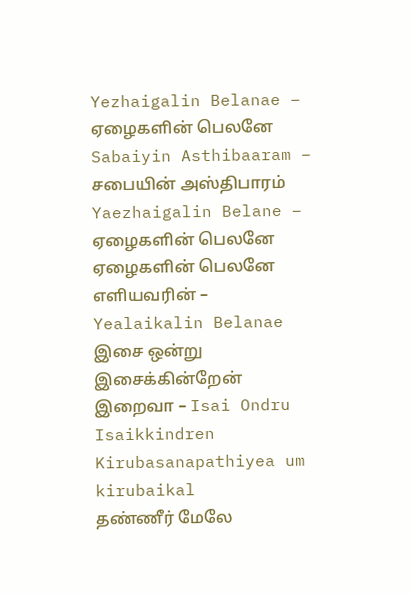Yezhaigalin Belanae – ஏழைகளின் பெலனே
Sabaiyin Asthibaaram – சபையின் அஸ்திபாரம்
Yaezhaigalin Belane – ஏழைகளின் பெலனே
ஏழைகளின் பெலனே எளியவரின் – Yealaikalin Belanae
இசை ஒன்று இசைக்கின்றேன் இறைவா – Isai Ondru Isaikkindren
Kirubasanapathiyea um kirubaikal
தண்ணீர் மேலே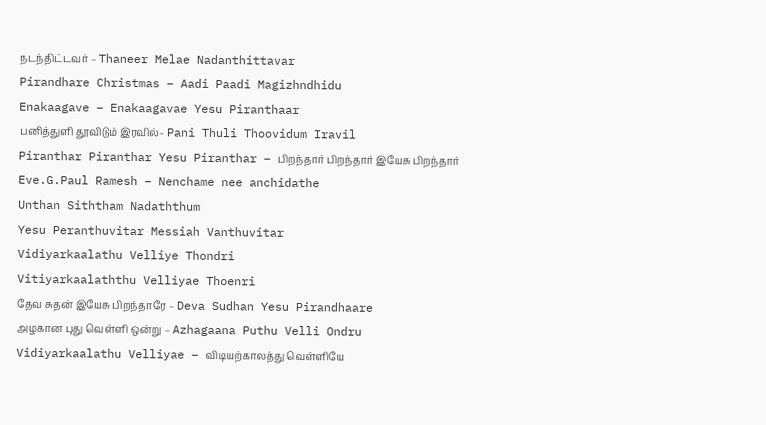நடந்திட்டவர் – Thaneer Melae Nadanthittavar
Pirandhare Christmas – Aadi Paadi Magizhndhidu
Enakaagave – Enakaagavae Yesu Piranthaar
பனித்துளி தூவிடும் இரவில்- Pani Thuli Thoovidum Iravil
Piranthar Piranthar Yesu Piranthar – பிறந்தார் பிறந்தார் இயேசு பிறந்தார்
Eve.G.Paul Ramesh – Nenchame nee anchidathe
Unthan Siththam Nadaththum
Yesu Peranthuvitar Messiah Vanthuvitar
Vidiyarkaalathu Velliye Thondri
Vitiyarkaalaththu Velliyae Thoenri
தேவ சுதன் இயேசு பிறந்தாரே – Deva Sudhan Yesu Pirandhaare
அழகான புது வெள்ளி ஒன்று – Azhagaana Puthu Velli Ondru
Vidiyarkaalathu Velliyae – விடியற்காலத்து வெள்ளியே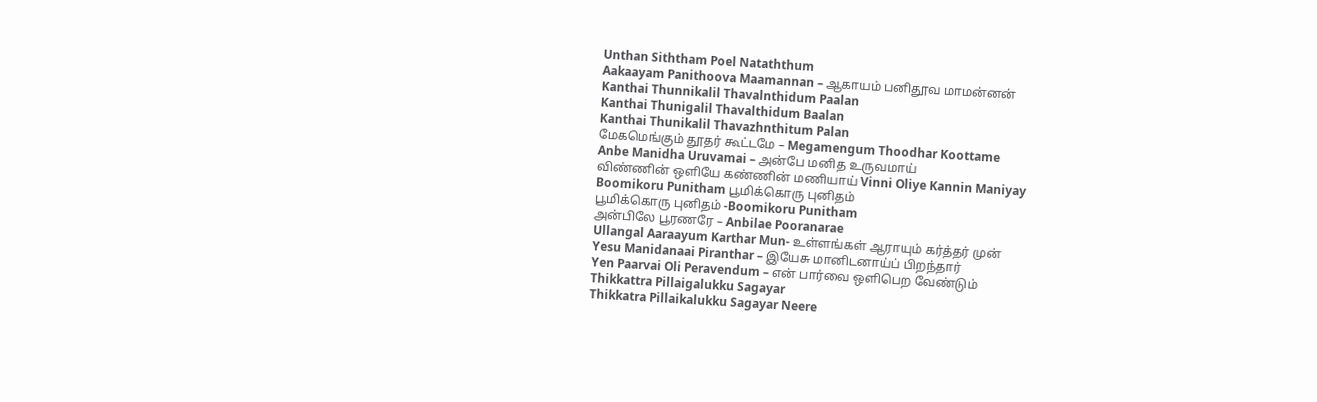Unthan Siththam Poel Nataththum
Aakaayam Panithoova Maamannan – ஆகாயம் பனிதூவ மாமன்னன்
Kanthai Thunnikalil Thavalnthidum Paalan
Kanthai Thunigalil Thavalthidum Baalan
Kanthai Thunikalil Thavazhnthitum Palan
மேகமெங்கும் தூதர் கூட்டமே – Megamengum Thoodhar Koottame
Anbe Manidha Uruvamai – அன்பே மனித உருவமாய்
விண்ணின் ஒளியே கண்ணின் மணியாய் Vinni Oliye Kannin Maniyay
Boomikoru Punitham பூமிக்கொரு புனிதம்
பூமிக்கொரு புனிதம் -Boomikoru Punitham
அன்பிலே பூரணரே – Anbilae Pooranarae
Ullangal Aaraayum Karthar Mun- உள்ளங்கள் ஆராயும் கர்த்தர் முன்
Yesu Manidanaai Piranthar – இயேசு மானிடனாய்ப் பிறந்தார்
Yen Paarvai Oli Peravendum – என் பார்வை ஒளிபெற வேண்டும்
Thikkattra Pillaigalukku Sagayar
Thikkatra Pillaikalukku Sagayar Neere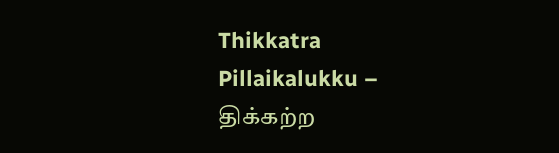Thikkatra Pillaikalukku – திக்கற்ற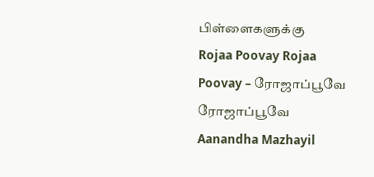பிள்ளைகளுக்கு
Rojaa Poovay Rojaa Poovay – ரோஜாப்பூவே ரோஜாப்பூவே
Aanandha Mazhayil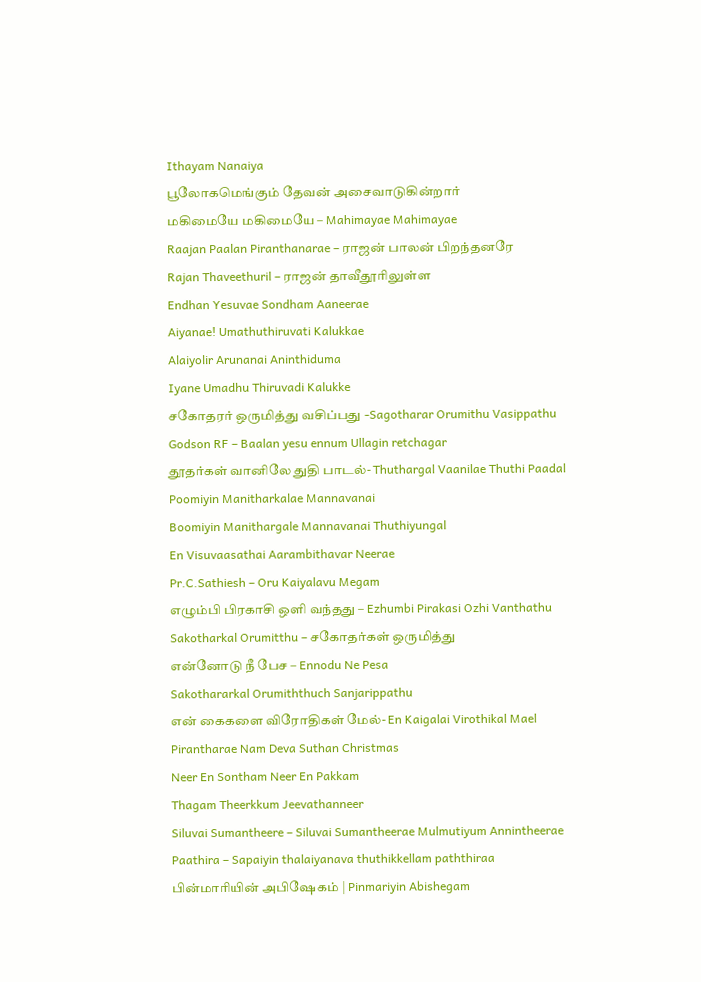Ithayam Nanaiya
பூலோகமெங்கும் தேவன் அசைவாடுகின்றார்
மகிமையே மகிமையே – Mahimayae Mahimayae
Raajan Paalan Piranthanarae – ராஜன் பாலன் பிறந்தனரே
Rajan Thaveethuril – ராஜன் தாவீதூரிலுள்ள
Endhan Yesuvae Sondham Aaneerae
Aiyanae! Umathuthiruvati Kalukkae
Alaiyolir Arunanai Aninthiduma
Iyane Umadhu Thiruvadi Kalukke
சகோதரர் ஒருமித்து வசிப்பது -Sagotharar Orumithu Vasippathu
Godson RF – Baalan yesu ennum Ullagin retchagar
தூதர்கள் வானிலே துதி பாடல்- Thuthargal Vaanilae Thuthi Paadal
Poomiyin Manitharkalae Mannavanai
Boomiyin Manithargale Mannavanai Thuthiyungal
En Visuvaasathai Aarambithavar Neerae
Pr.C.Sathiesh – Oru Kaiyalavu Megam
எழும்பி பிரகாசி ஒளி வந்தது – Ezhumbi Pirakasi Ozhi Vanthathu
Sakotharkal Orumitthu – சகோதர்கள் ஒருமித்து
என்னோடு நீ பேச – Ennodu Ne Pesa
Sakothararkal Orumiththuch Sanjarippathu
என் கைகளை விரோதிகள் மேல்- En Kaigalai Virothikal Mael
Pirantharae Nam Deva Suthan Christmas
Neer En Sontham Neer En Pakkam
Thagam Theerkkum Jeevathanneer
Siluvai Sumantheere – Siluvai Sumantheerae Mulmutiyum Annintheerae
Paathira – Sapaiyin thalaiyanava thuthikkellam paththiraa
பின்மாரியின் அபிஷேகம் | Pinmariyin Abishegam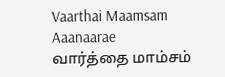Vaarthai Maamsam Aaanaarae வார்த்தை மாம்சம்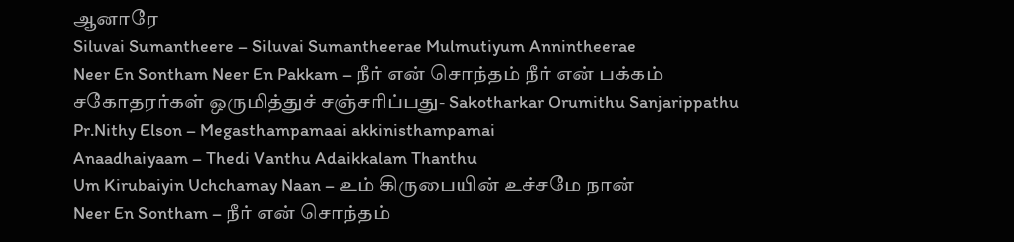ஆனாரே
Siluvai Sumantheere – Siluvai Sumantheerae Mulmutiyum Annintheerae
Neer En Sontham Neer En Pakkam – நீர் என் சொந்தம் நீர் என் பக்கம்
சகோதரர்கள் ஒருமித்துச் சஞ்சரிப்பது- Sakotharkar Orumithu Sanjarippathu
Pr.Nithy Elson – Megasthampamaai akkinisthampamai
Anaadhaiyaam – Thedi Vanthu Adaikkalam Thanthu
Um Kirubaiyin Uchchamay Naan – உம் கிருபையின் உச்சமே நான்
Neer En Sontham – நீர் என் சொந்தம்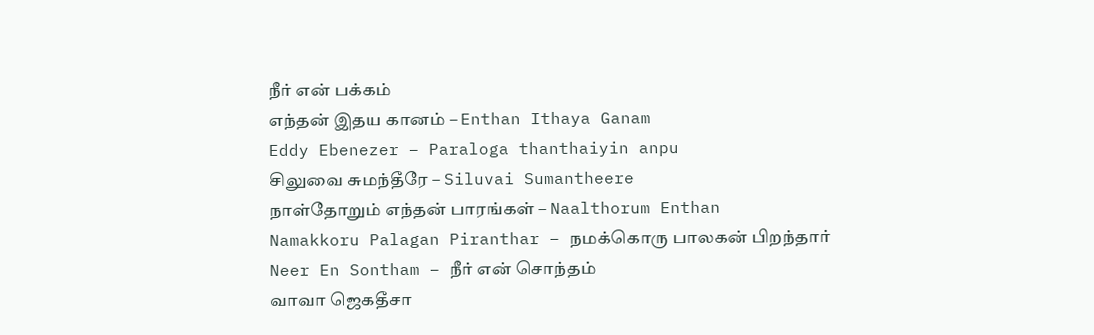நீர் என் பக்கம்
எந்தன் இதய கானம் – Enthan Ithaya Ganam
Eddy Ebenezer – Paraloga thanthaiyin anpu
சிலுவை சுமந்தீரே – Siluvai Sumantheere
நாள்தோறும் எந்தன் பாரங்கள் – Naalthorum Enthan
Namakkoru Palagan Piranthar – நமக்கொரு பாலகன் பிறந்தார்
Neer En Sontham – நீர் என் சொந்தம்
வாவா ஜெகதீசா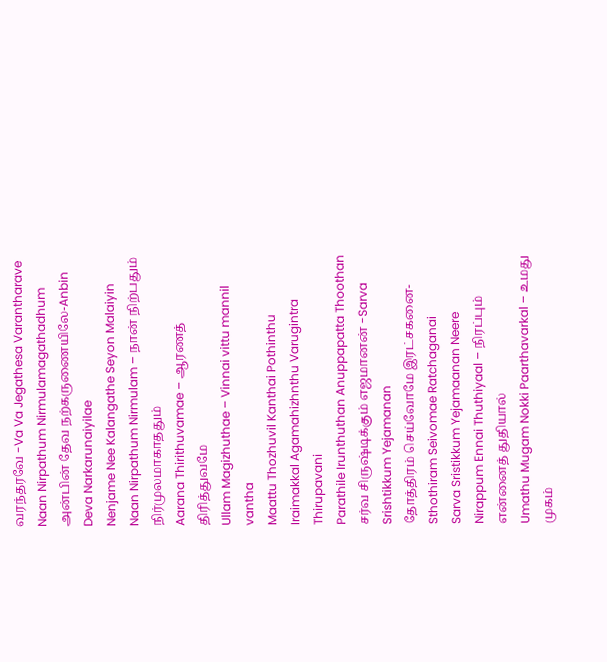வரந்தரவே -Va Va Jegathesa Varantharave
Naan Nirpathum Nirmulamagathadhum
அன்பின் தேவ நற்கருணையிலே-Anbin Deva Narkarunaiyilae
Nenjame Nee Kalangathe Seyon Malaiyin
Naan Nirpathum Nirmulam – நான் நிற்பதும் நிர்முலமாகாததும்
Aarana Thirithuvamae – ஆரணத் திரித்துவமே
Ullam Magizhuthae – Vinnai vittu mannil vantha
Maattu Thozhuvil Kanthai Pothinthu
Iraimakkal Agamahizhnthu Varugintra Thirupavani
Parathile Irunthuthan Anuppapatta Thoothan
சர்வ சிருஷ்டிக்கும் எஜமானன் -Sarva Srishtikkum Yejamanan
தோத்திரம் செய்வோமே இரட்சகனை- Sthothiram Seivomae Ratchaganai
Sarva Sristikkum Yejamaanan Neere
Nirappum Ennai Thuthiyaal – நிரப்பும் என்னைத் துதியால்
Umathu Mugam Nokki Paarthavarkal – உமது முகம்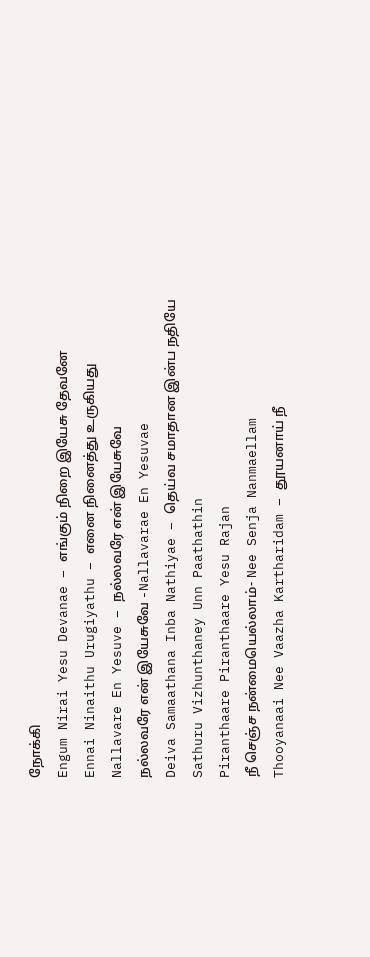நோக்கி
Engum Nirai Yesu Devanae – எங்கும் நிறை இயேசு தேவனே
Ennai Ninaithu Urugiyathu – எனை நினைத்து உருகியது
Nallavare En Yesuve – நல்லவரே என் இயேசுவே
நல்லவரே என் இயேசுவே -Nallavarae En Yesuvae
Deiva Samaathana Inba Nathiyae – தெய்வ சமாதான இன்ப நதியே
Sathuru Vizhunthaney Unn Paathathin
Piranthaare Piranthaare Yesu Rajan
நீ செஞ்ச நன்மையெல்லாம்- Nee Senja Nanmaellam
Thooyanaai Nee Vaazha Kartharidam – தூயனாய் நீ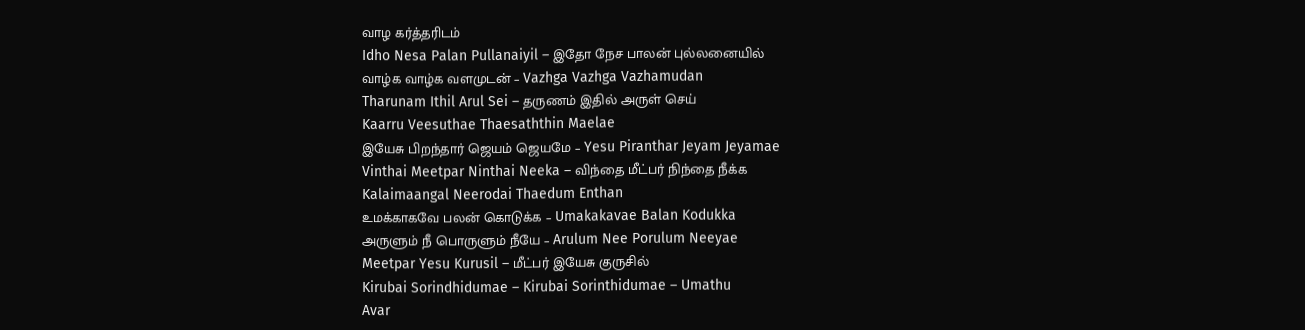வாழ கர்த்தரிடம்
Idho Nesa Palan Pullanaiyil – இதோ நேச பாலன் புல்லனையில்
வாழ்க வாழ்க வளமுடன் – Vazhga Vazhga Vazhamudan
Tharunam Ithil Arul Sei – தருணம் இதில் அருள் செய்
Kaarru Veesuthae Thaesaththin Maelae
இயேசு பிறந்தார் ஜெயம் ஜெயமே – Yesu Piranthar Jeyam Jeyamae
Vinthai Meetpar Ninthai Neeka – விந்தை மீட்பர் நிந்தை நீக்க
Kalaimaangal Neerodai Thaedum Enthan
உமக்காகவே பலன் கொடுக்க – Umakakavae Balan Kodukka
அருளும் நீ பொருளும் நீயே – Arulum Nee Porulum Neeyae
Meetpar Yesu Kurusil – மீட்பர் இயேசு குருசில்
Kirubai Sorindhidumae – Kirubai Sorinthidumae – Umathu
Avar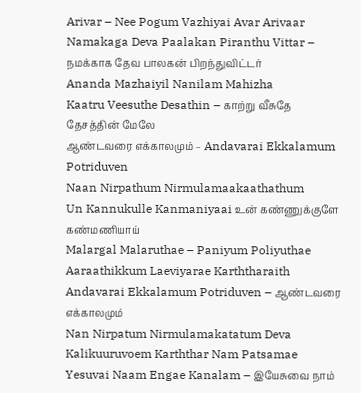Arivar – Nee Pogum Vazhiyai Avar Arivaar
Namakaga Deva Paalakan Piranthu Vittar – நமக்காக தேவ பாலகன் பிறந்துவிட்டர்
Ananda Mazhaiyil Nanilam Mahizha
Kaatru Veesuthe Desathin – காற்று வீசுதே தேசத்தின் மேலே
ஆண்டவரை எக்காலமும் – Andavarai Ekkalamum Potriduven
Naan Nirpathum Nirmulamaakaathathum
Un Kannukulle Kanmaniyaai உன் கண்ணுக்குளே கண்மணியாய்
Malargal Malaruthae – Paniyum Poliyuthae
Aaraathikkum Laeviyarae Karththaraith
Andavarai Ekkalamum Potriduven – ஆண்டவரை எக்காலமும்
Nan Nirpatum Nirmulamakatatum Deva
Kalikuuruvoem Karththar Nam Patsamae
Yesuvai Naam Engae Kanalam – இயேசுவை நாம்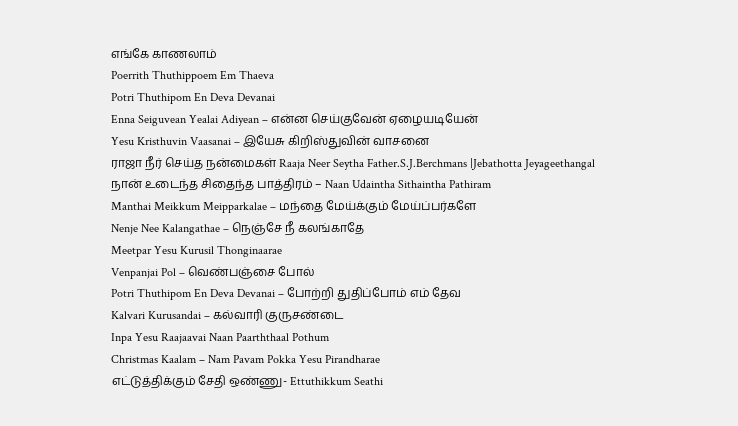எங்கே காணலாம்
Poerrith Thuthippoem Em Thaeva
Potri Thuthipom En Deva Devanai
Enna Seiguvean Yealai Adiyean – என்ன செய்குவேன் ஏழையடியேன்
Yesu Kristhuvin Vaasanai – இயேசு கிறிஸ்துவின் வாசனை
ராஜா நீர் செய்த நன்மைகள் Raaja Neer Seytha Father.S.J.Berchmans |Jebathotta Jeyageethangal
நான் உடைந்த சிதைந்த பாத்திரம் – Naan Udaintha Sithaintha Pathiram
Manthai Meikkum Meipparkalae – மந்தை மேய்க்கும் மேய்ப்பர்களே
Nenje Nee Kalangathae – நெஞ்சே நீ கலங்காதே
Meetpar Yesu Kurusil Thonginaarae
Venpanjai Pol – வெண்பஞ்சை போல்
Potri Thuthipom En Deva Devanai – போற்றி துதிப்போம் எம் தேவ
Kalvari Kurusandai – கல்வாரி குருசண்டை
Inpa Yesu Raajaavai Naan Paarththaal Pothum
Christmas Kaalam – Nam Pavam Pokka Yesu Pirandharae
எட்டுத்திக்கும் சேதி ஒண்ணு- Ettuthikkum Seathi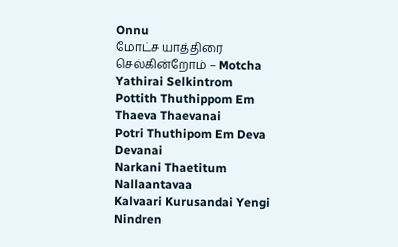Onnu
மோட்ச யாத்திரை செல்கின்றோம் – Motcha Yathirai Selkintrom
Pottith Thuthippom Em Thaeva Thaevanai
Potri Thuthipom Em Deva Devanai
Narkani Thaetitum Nallaantavaa
Kalvaari Kurusandai Yengi Nindren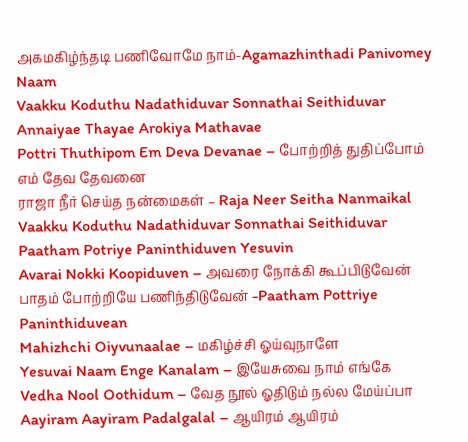அகமகிழ்ந்தடி பணிவோமே நாம்-Agamazhinthadi Panivomey Naam
Vaakku Koduthu Nadathiduvar Sonnathai Seithiduvar
Annaiyae Thayae Arokiya Mathavae
Pottri Thuthipom Em Deva Devanae – போற்றித் துதிப்போம் எம் தேவ தேவனை
ராஜா நீர் செய்த நன்மைகள் – Raja Neer Seitha Nanmaikal
Vaakku Koduthu Nadathiduvar Sonnathai Seithiduvar
Paatham Potriye Paninthiduven Yesuvin
Avarai Nokki Koopiduven – அவரை நோக்கி கூப்பிடுவேன்
பாதம் போற்றியே பணிந்திடுவேன் -Paatham Pottriye Paninthiduvean
Mahizhchi Oiyvunaalae – மகிழ்ச்சி ஓய்வுநாளே
Yesuvai Naam Enge Kanalam – இயேசுவை நாம் எங்கே
Vedha Nool Oothidum – வேத நூல் ஓதிடும் நல்ல மேய்ப்பா
Aayiram Aayiram Padalgalal – ஆயிரம் ஆயிரம்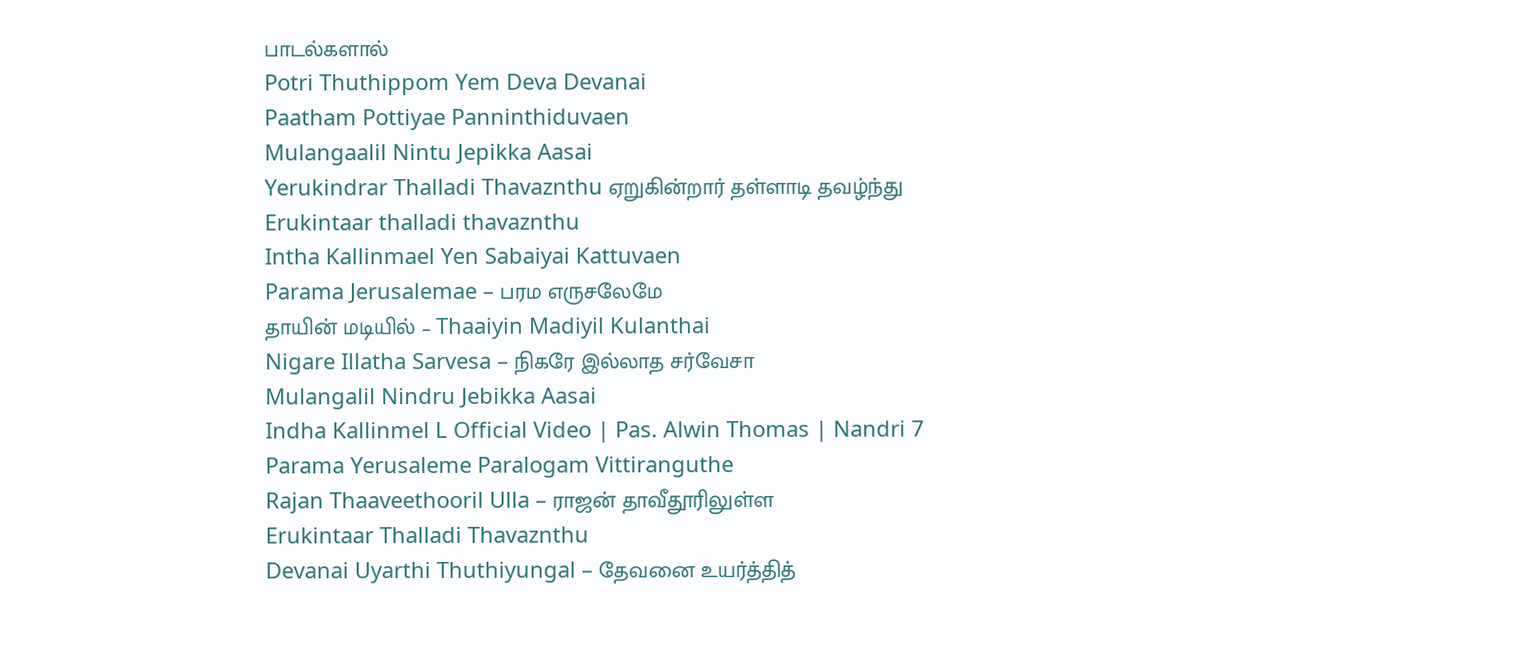பாடல்களால்
Potri Thuthippom Yem Deva Devanai
Paatham Pottiyae Panninthiduvaen
Mulangaalil Nintu Jepikka Aasai
Yerukindrar Thalladi Thavaznthu ஏறுகின்றார் தள்ளாடி தவழ்ந்து
Erukintaar thalladi thavaznthu
Intha Kallinmael Yen Sabaiyai Kattuvaen
Parama Jerusalemae – பரம எருசலேமே
தாயின் மடியில் – Thaaiyin Madiyil Kulanthai
Nigare Illatha Sarvesa – நிகரே இல்லாத சர்வேசா
Mulangalil Nindru Jebikka Aasai
Indha Kallinmel L Official Video | Pas. Alwin Thomas | Nandri 7
Parama Yerusaleme Paralogam Vittiranguthe
Rajan Thaaveethooril Ulla – ராஜன் தாவீதூரிலுள்ள
Erukintaar Thalladi Thavaznthu
Devanai Uyarthi Thuthiyungal – தேவனை உயர்த்தித்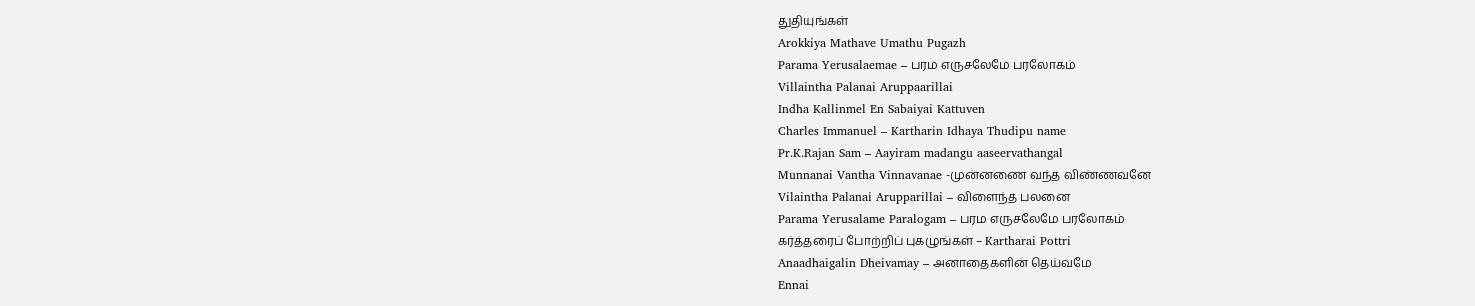துதியுங்கள்
Arokkiya Mathave Umathu Pugazh
Parama Yerusalaemae – பரம எருசலேமே பரலோகம்
Villaintha Palanai Aruppaarillai
Indha Kallinmel En Sabaiyai Kattuven
Charles Immanuel – Kartharin Idhaya Thudipu name
Pr.K.Rajan Sam – Aayiram madangu aaseervathangal
Munnanai Vantha Vinnavanae -முன்னணை வந்த விண்ணவனே
Vilaintha Palanai Arupparillai – விளைந்த பலனை
Parama Yerusalame Paralogam – பரம எருசலேமே பரலோகம்
கர்த்தரைப் போற்றிப் புகழுங்கள் – Kartharai Pottri
Anaadhaigalin Dheivamay – அனாதைகளின் தெய்வமே
Ennai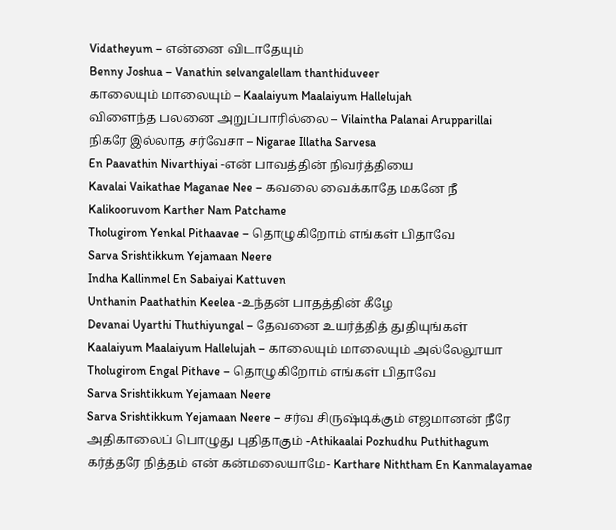Vidatheyum – என்னை விடாதேயும்
Benny Joshua – Vanathin selvangalellam thanthiduveer
காலையும் மாலையும் – Kaalaiyum Maalaiyum Hallelujah
விளைந்த பலனை அறுப்பாரில்லை – Vilaintha Palanai Arupparillai
நிகரே இல்லாத சர்வேசா – Nigarae Illatha Sarvesa
En Paavathin Nivarthiyai -என் பாவத்தின் நிவர்த்தியை
Kavalai Vaikathae Maganae Nee – கவலை வைக்காதே மகனே நீ
Kalikooruvom Karther Nam Patchame
Tholugirom Yenkal Pithaavae – தொழுகிறோம் எங்கள் பிதாவே
Sarva Srishtikkum Yejamaan Neere
Indha Kallinmel En Sabaiyai Kattuven
Unthanin Paathathin Keelea -உந்தன் பாதத்தின் கீழே
Devanai Uyarthi Thuthiyungal – தேவனை உயர்த்தித் துதியுங்கள்
Kaalaiyum Maalaiyum Hallelujah – காலையும் மாலையும் அல்லேலூயா
Tholugirom Engal Pithave – தொழுகிறோம் எங்கள் பிதாவே
Sarva Srishtikkum Yejamaan Neere
Sarva Srishtikkum Yejamaan Neere – சர்வ சிருஷ்டிக்கும் எஜமானன் நீரே
அதிகாலைப் பொழுது புதிதாகும் -Athikaalai Pozhudhu Puthithagum
கர்த்தரே நித்தம் என் கன்மலையாமே- Karthare Niththam En Kanmalayamae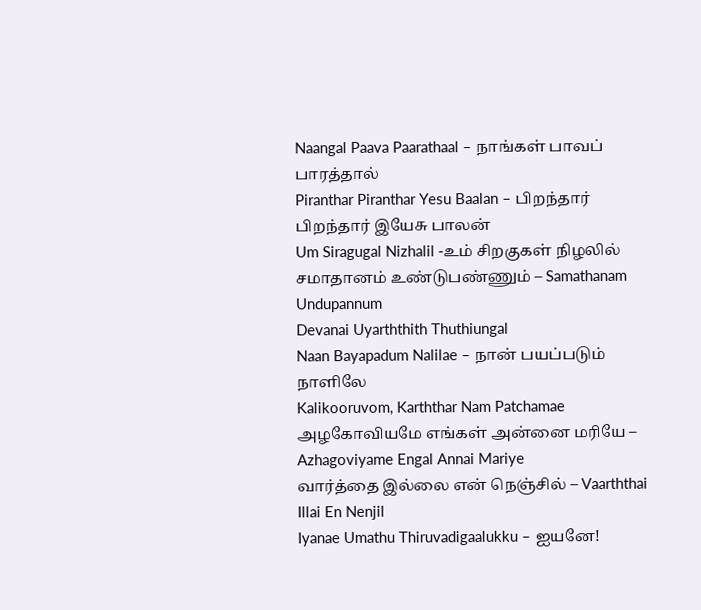Naangal Paava Paarathaal – நாங்கள் பாவப் பாரத்தால்
Piranthar Piranthar Yesu Baalan – பிறந்தார் பிறந்தார் இயேசு பாலன்
Um Siragugal Nizhalil -உம் சிறகுகள் நிழலில்
சமாதானம் உண்டுபண்ணும் – Samathanam Undupannum
Devanai Uyarththith Thuthiungal
Naan Bayapadum Nalilae – நான் பயப்படும் நாளிலே
Kalikooruvom, Karththar Nam Patchamae
அழகோவியமே எங்கள் அன்னை மரியே – Azhagoviyame Engal Annai Mariye
வார்த்தை இல்லை என் நெஞ்சில் – Vaarththai Illai En Nenjil
Iyanae Umathu Thiruvadigaalukku – ஐயனே!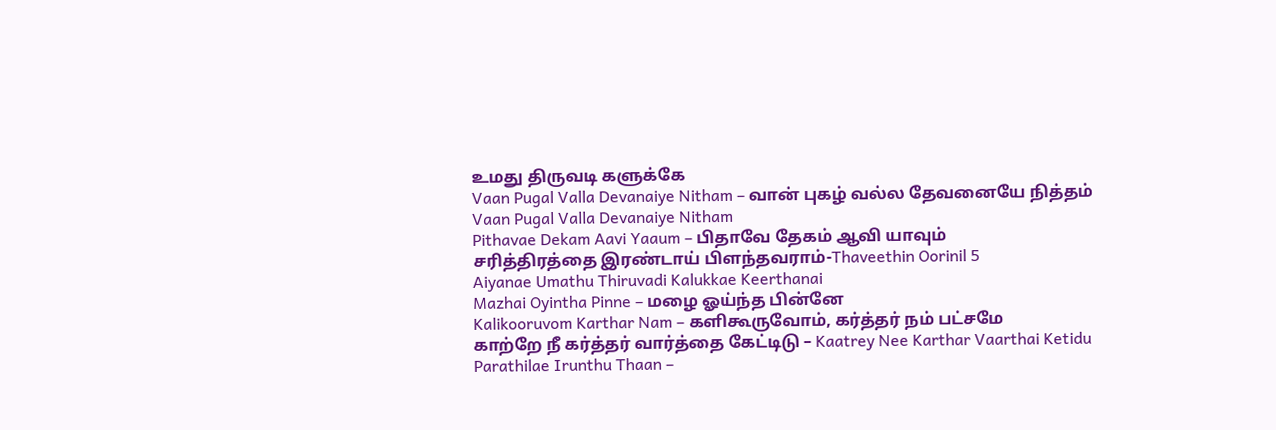உமது திருவடி களுக்கே
Vaan Pugal Valla Devanaiye Nitham – வான் புகழ் வல்ல தேவனையே நித்தம்
Vaan Pugal Valla Devanaiye Nitham
Pithavae Dekam Aavi Yaaum – பிதாவே தேகம் ஆவி யாவும்
சரித்திரத்தை இரண்டாய் பிளந்தவராம்-Thaveethin Oorinil 5
Aiyanae Umathu Thiruvadi Kalukkae Keerthanai
Mazhai Oyintha Pinne – மழை ஓய்ந்த பின்னே
Kalikooruvom Karthar Nam – களிகூருவோம், கர்த்தர் நம் பட்சமே
காற்றே நீ கர்த்தர் வார்த்தை கேட்டிடு – Kaatrey Nee Karthar Vaarthai Ketidu
Parathilae Irunthu Thaan –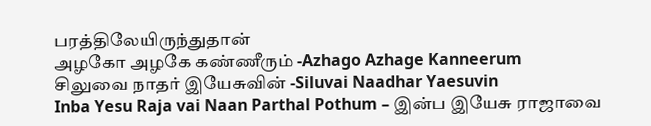பரத்திலேயிருந்துதான்
அழகோ அழகே கண்ணீரும் -Azhago Azhage Kanneerum
சிலுவை நாதர் இயேசுவின் -Siluvai Naadhar Yaesuvin
Inba Yesu Raja vai Naan Parthal Pothum – இன்ப இயேசு ராஜாவை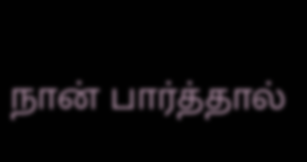நான் பார்த்தால்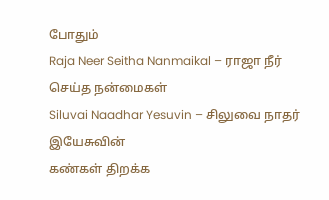போதும்
Raja Neer Seitha Nanmaikal – ராஜா நீர் செய்த நன்மைகள்
Siluvai Naadhar Yesuvin – சிலுவை நாதர் இயேசுவின்
கண்கள் திறக்க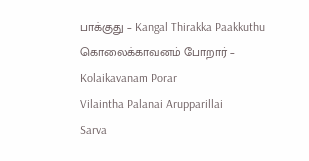பாக்குது – Kangal Thirakka Paakkuthu
கொலைக்காவனம் போறார் – Kolaikavanam Porar
Vilaintha Palanai Arupparillai
Sarva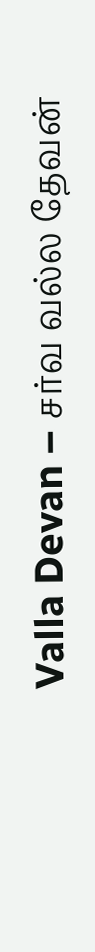Valla Devan – சர்வ வல்ல தேவன்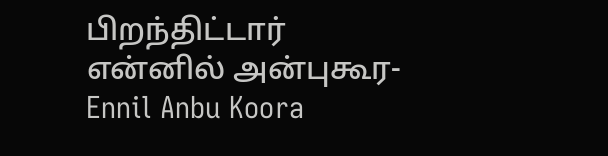பிறந்திட்டார்
என்னில் அன்புகூர- Ennil Anbu Koora